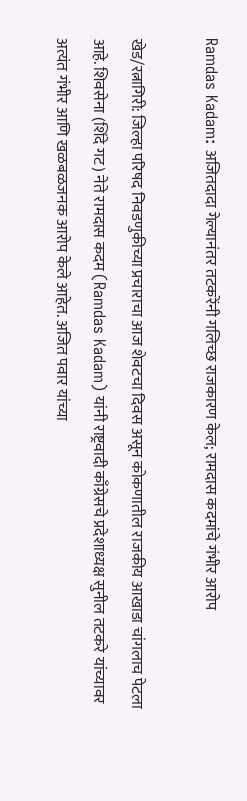Ramdas Kadam: अजितदादा गेल्यानंतर तटकरेंनी गलिच्छ राजकारण केल; रामदास कदमांचे गंभीर आरोप

खेड/रत्नागिरी: जिल्हा परिषद निवडणुकीच्या प्रचाराचा आज शेवटचा दिवस असून कोकणातील राजकीय आखाडा चांगलाच पेटला आहे. शिवसेना (शिंदे गट) नेते रामदास कदम (Ramdas Kadam) यांनी राष्ट्रवादी काँग्रेसचे प्रदेशाध्यक्ष सुनील तटकरे यांच्यावर अत्यंत गंभीर आणि खळबळजनक आरोप केले आहेत. अजित पवार यांच्या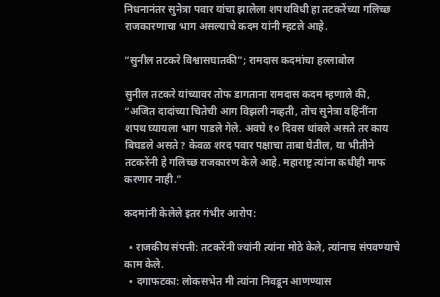निधनानंतर सुनेत्रा पवार यांचा झालेला शपथविधी हा तटकरेंच्या गलिच्छ राजकारणाचा भाग असल्याचे कदम यांनी म्हटले आहे.

“सुनील तटकरे विश्वासघातकी”; रामदास कदमांचा हल्लाबोल

सुनील तटकरे यांच्यावर तोफ डागताना रामदास कदम म्हणाले की, “अजित दादांच्या चितेची आग विझली नव्हती, तोच सुनेत्रा वहिनींना शपथ घ्यायला भाग पाडले गेले. अवघे १० दिवस थांबले असते तर काय बिघडले असते? केवळ शरद पवार पक्षाचा ताबा घेतील, या भीतीने तटकरेंनी हे गलिच्छ राजकारण केले आहे. महाराष्ट्र त्यांना कधीही माफ करणार नाही.”

कदमांनी केलेले इतर गंभीर आरोप:

  • राजकीय संपत्ती: तटकरेंनी ज्यांनी त्यांना मोठे केले, त्यांनाच संपवण्याचे काम केले.
  • दगाफटका: लोकसभेत मी त्यांना निवडून आणण्यास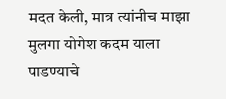मदत केली, मात्र त्यांनीच माझा मुलगा योगेश कदम याला पाडण्याचे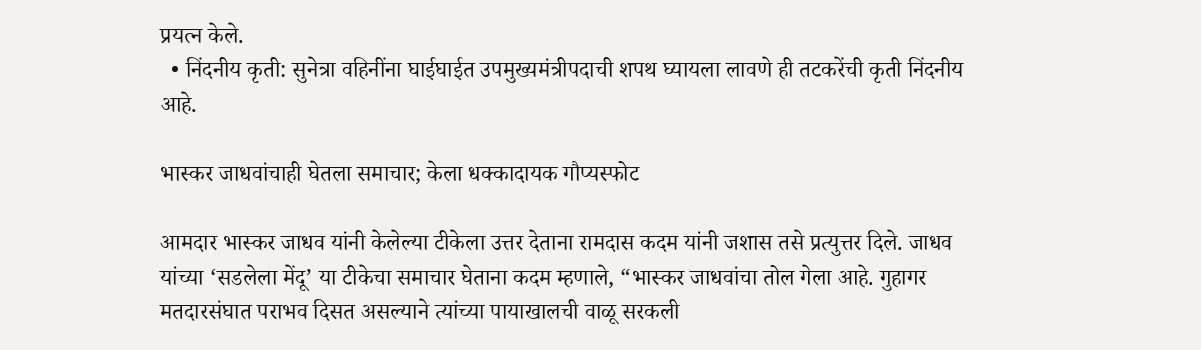प्रयत्न केले.
  • निंदनीय कृती: सुनेत्रा वहिनींना घाईघाईत उपमुख्यमंत्रीपदाची शपथ घ्यायला लावणे ही तटकरेंची कृती निंदनीय आहे.

भास्कर जाधवांचाही घेतला समाचार; केला धक्कादायक गौप्यस्फोट

आमदार भास्कर जाधव यांनी केलेल्या टीकेला उत्तर देताना रामदास कदम यांनी जशास तसे प्रत्युत्तर दिले. जाधव यांच्या ‘सडलेला मेंदू’ या टीकेचा समाचार घेताना कदम म्हणाले, “भास्कर जाधवांचा तोल गेला आहे. गुहागर मतदारसंघात पराभव दिसत असल्याने त्यांच्या पायाखालची वाळू सरकली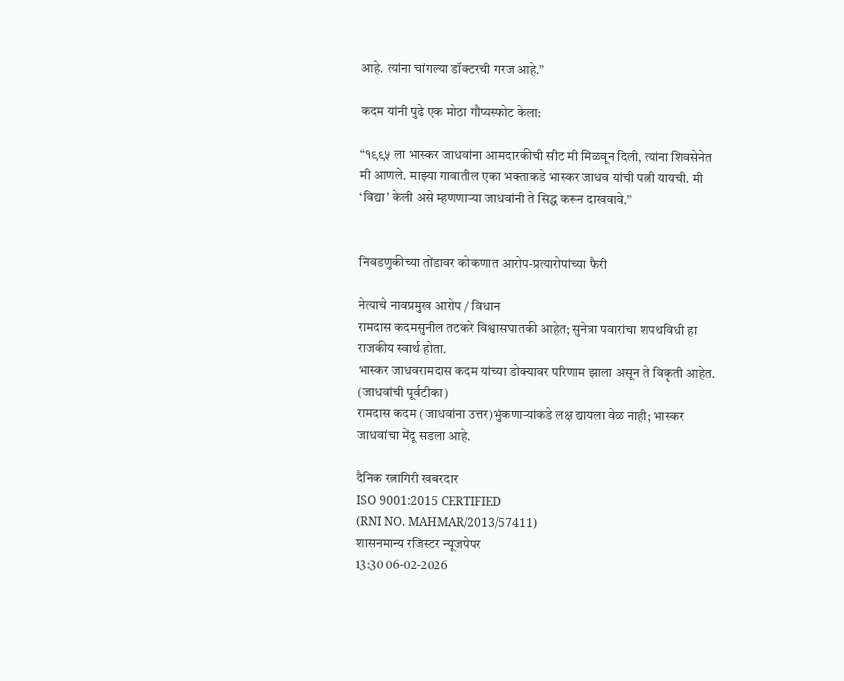आहे. त्यांना चांगल्या डॉक्टरची गरज आहे.”

कदम यांनी पुढे एक मोठा गौप्यस्फोट केला:

“१९९५ ला भास्कर जाधवांना आमदारकीची सीट मी मिळवून दिली, त्यांना शिवसेनेत मी आणले. माझ्या गावातील एका भक्ताकडे भास्कर जाधव यांची पत्नी यायची. मी ‘विद्या’ केली असे म्हणणाऱ्या जाधवांनी ते सिद्ध करून दाखवावे.”


निवडणुकीच्या तोंडावर कोकणात आरोप-प्रत्यारोपांच्या फैरी

नेत्याचे नावप्रमुख आरोप / विधान
रामदास कदमसुनील तटकरे विश्वासघातकी आहेत; सुनेत्रा पवारांचा शपथविधी हा राजकीय स्वार्थ होता.
भास्कर जाधवरामदास कदम यांच्या डोक्यावर परिणाम झाला असून ते विकृती आहेत. (जाधवांची पूर्वटीका)
रामदास कदम (जाधवांना उत्तर)भुंकणाऱ्यांकडे लक्ष द्यायला वेळ नाही; भास्कर जाधवांचा मेंदू सडला आहे.

दैनिक रत्नागिरी खबरदार
ISO 9001:2015 CERTIFIED
(RNI NO. MAHMAR/2013/57411)
शासनमान्य रजिस्टर न्यूजपेपर
13:30 06-02-2026